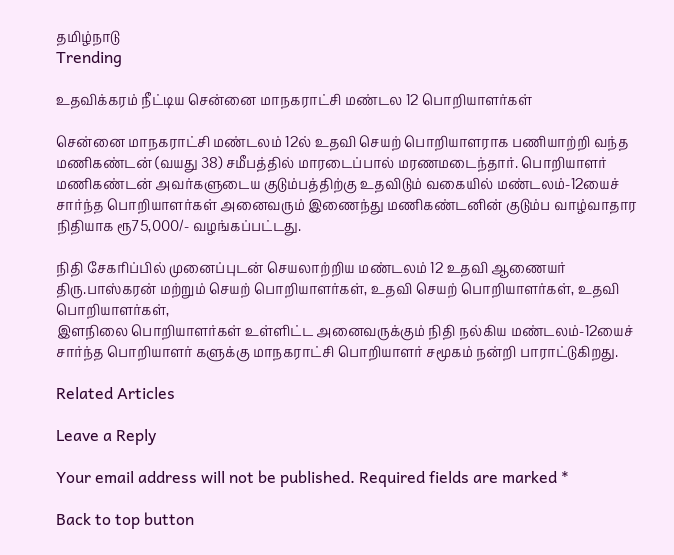தமிழ்நாடு
Trending

உதவிக்கரம் நீட்டிய சென்னை மாநகராட்சி மண்டல 12 பொறியாளர்கள்

சென்னை மாநகராட்சி மண்டலம் 12ல் உதவி செயற் பொறியாளராக பணியாற்றி வந்த மணிகண்டன் (வயது 38) சமீபத்தில் மாரடைப்பால் மரணமடைந்தார். பொறியாளர் மணிகண்டன் அவர்களுடைய குடும்பத்திற்கு உதவிடும் வகையில் மண்டலம்-12யைச் சார்ந்த பொறியாளர்கள் அனைவரும் இணைந்து மணிகண்டனின் குடும்ப வாழ்வாதார நிதியாக ரூ75,000/- வழங்கப்பட்டது.

நிதி சேகரிப்பில் முனைப்புடன் செயலாற்றிய மண்டலம் 12 உதவி ஆணையர் திரு.பாஸ்கரன் மற்றும் செயற் பொறியாளர்கள், உதவி செயற் பொறியாளர்கள், உதவி பொறியாளர்கள்,
இளநிலை பொறியாளர்கள் உள்ளிட்ட அனைவருக்கும் நிதி நல்கிய மண்டலம்-12யைச் சார்ந்த பொறியாளர் களுக்கு மாநகராட்சி பொறியாளர் சமூகம் நன்றி பாராட்டுகிறது.

Related Articles

Leave a Reply

Your email address will not be published. Required fields are marked *

Back to top button